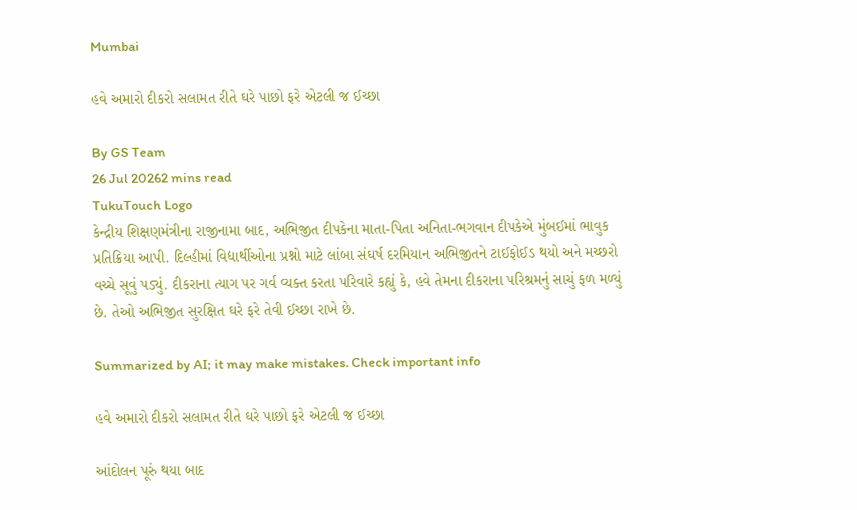Mumbai

હવે અમારો દીકરો સલામત રીતે ઘરે પાછો ફરે એટલી જ ઈચ્છા

By GS Team
26 Jul 20262 mins read
TukuTouch Logo
કેન્દ્રીય શિક્ષણમંત્રીના રાજીનામા બાદ, અભિજીત દીપકેના માતા-પિતા અનિતા-ભગવાન દીપકેએ મુંબઈમાં ભાવુક પ્રતિક્રિયા આપી. દિલ્હીમાં વિદ્યાર્થીઓના પ્રશ્નો માટે લાંબા સંઘર્ષ દરમિયાન અભિજીતને ટાઈફોઈડ થયો અને મચ્છરો વચ્ચે સૂવું પડ્યું. દીકરાના ત્યાગ પર ગર્વ વ્યક્ત કરતા પરિવારે કહ્યું કે, હવે તેમના દીકરાના પરિશ્રમનું સાચું ફળ મળ્યું છે. તેઓ અભિજીત સુરક્ષિત ઘરે ફરે તેવી ઈચ્છા રાખે છે.

Summarized by AI; it may make mistakes. Check important info

હવે અમારો દીકરો સલામત રીતે ઘરે પાછો ફરે એટલી જ ઈચ્છા

આંદોલન પૂરું થયા બાદ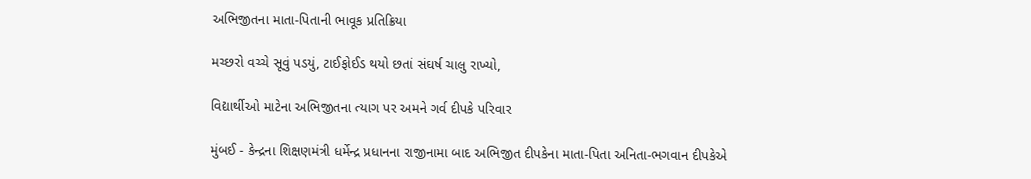અભિજીતના માતા-પિતાની ભાવૂક પ્રતિક્રિયા

મચ્છરો વચ્ચે સૂવું પડયું, ટાઈફોઈડ થયો છતાં સંઘર્ષ ચાલુ રાખ્યો,

વિદ્યાર્થીઓ માટેના અભિજીતના ત્યાગ પર અમને ગર્વ દીપકે પરિવાર

મુંબઈ - કેન્દ્રના શિક્ષણમંત્રી ધર્મેન્દ્ર પ્રધાનના રાજીનામા બાદ અભિજીત દીપકેના માતા-પિતા અનિતા-ભગવાન દીપકેએ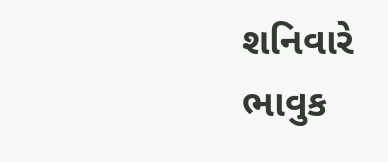શનિવારે ભાવુક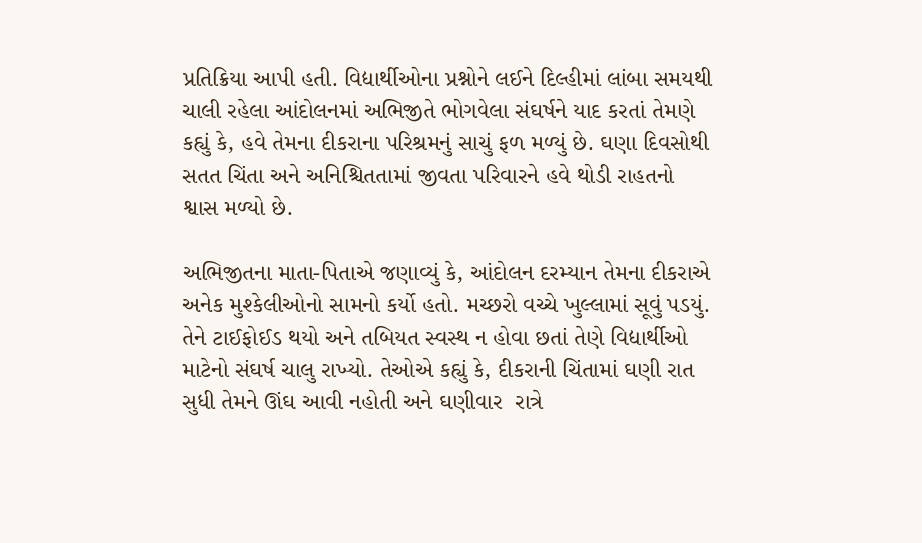પ્રતિક્રિયા આપી હતી. વિદ્યાર્થીઓના પ્રશ્નોને લઈને દિલ્હીમાં લાંબા સમયથી ચાલી રહેલા આંદોલનમાં અભિજીતે ભોગવેલા સંઘર્ષને યાદ કરતાં તેમણે કહ્યું કે, હવે તેમના દીકરાના પરિશ્રમનું સાચું ફળ મળ્યું છે. ઘણા દિવસોથી સતત ચિંતા અને અનિશ્ચિતતામાં જીવતા પરિવારને હવે થોડી રાહતનો શ્વાસ મળ્યો છે.

અભિજીતના માતા-પિતાએ જણાવ્યું કે, આંદોલન દરમ્યાન તેમના દીકરાએ અનેક મુશ્કેલીઓનો સામનો કર્યો હતો. મચ્છરો વચ્ચે ખુલ્લામાં સૂવું પડયું. તેને ટાઈફોઈડ થયો અને તબિયત સ્વસ્થ ન હોવા છતાં તેણે વિદ્યાર્થીઓ માટેનો સંઘર્ષ ચાલુ રાખ્યો. તેઓએ કહ્યું કે, દીકરાની ચિંતામાં ઘણી રાત સુધી તેમને ઊંઘ આવી નહોતી અને ઘણીવાર  રાત્રે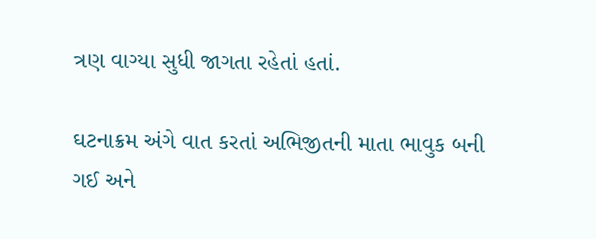ત્રણ વાગ્યા સુધી જાગતા રહેતાં હતાં.

ઘટનાક્રમ અંગે વાત કરતાં અભિજીતની માતા ભાવુક બની ગઈ અને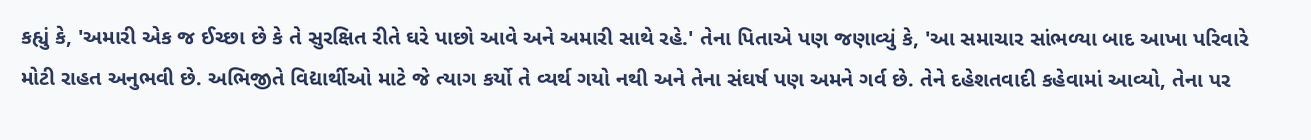કહ્યું કે, 'અમારી એક જ ઈચ્છા છે કે તે સુરક્ષિત રીતે ઘરે પાછો આવે અને અમારી સાથે રહે.' તેના પિતાએ પણ જણાવ્યું કે, 'આ સમાચાર સાંભળ્યા બાદ આખા પરિવારે મોટી રાહત અનુભવી છે. અભિજીતે વિદ્યાર્થીઓ માટે જે ત્યાગ કર્યો તે વ્યર્થ ગયો નથી અને તેના સંઘર્ષ પણ અમને ગર્વ છે. તેને દહેશતવાદી કહેવામાં આવ્યો, તેના પર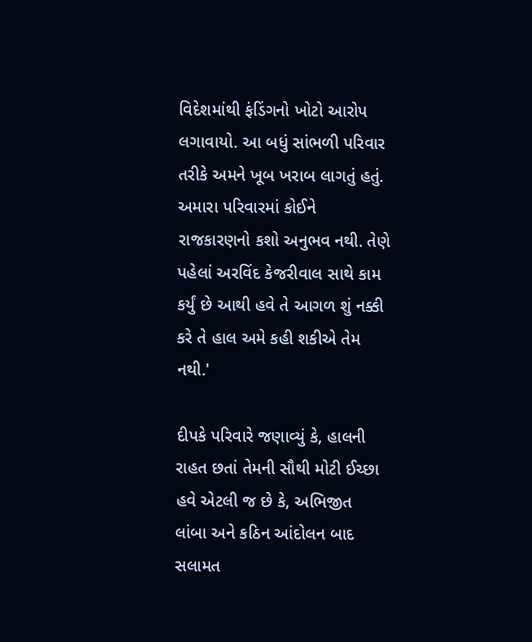વિદેશમાંથી ફંડિંગનો ખોટો આરોપ લગાવાયો. આ બધું સાંભળી પરિવાર તરીકે અમને ખૂબ ખરાબ લાગતું હતું. અમારા પરિવારમાં કોઈને રાજકારણનો કશો અનુભવ નથી. તેણે પહેલાં અરવિંદ કેજરીવાલ સાથે કામ કર્યું છે આથી હવે તે આગળ શું નક્કી કરે તે હાલ અમે કહી શકીએ તેમ નથી.'

દીપકે પરિવારે જણાવ્યું કે, હાલની રાહત છતાં તેમની સૌથી મોટી ઈચ્છા હવે એટલી જ છે કે, અભિજીત લાંબા અને કઠિન આંદોલન બાદ સલામત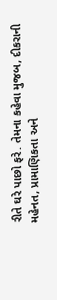રીતે ઘરે પાછો ફરે. તેમના કહેવા મુજબ, દીકરાની મહેનત, પ્રામાણિકતા અને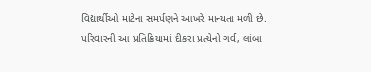વિદ્યાર્થીઓ માટેના સમર્પણને આખરે માન્યતા મળી છે. પરિવારની આ પ્રતિક્રિયામાં દીકરા પ્રત્યેનો ગર્વ, લાંબા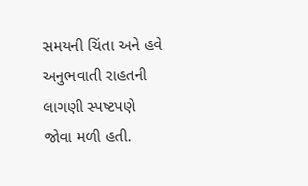સમયની ચિંતા અને હવે અનુભવાતી રાહતની લાગણી સ્પષ્ટપણે જોવા મળી હતી.